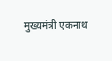मुख्यमंत्री एकनाथ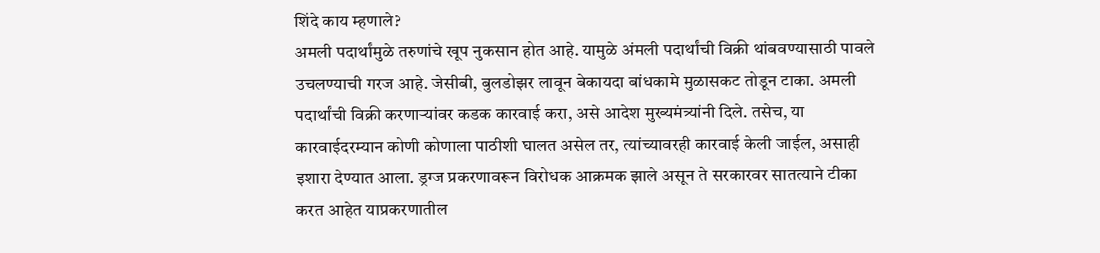शिंदे काय म्हणाले?
अमली पदार्थांमुळे तरुणांचे खूप नुकसान होत आहे. यामुळे अंमली पदार्थांची विक्री थांबवण्यासाठी पावले उचलण्याची गरज आहे. जेसीबी, बुलडोझर लावून बेकायदा बांधकामे मुळासकट तोडून टाका. अमली पदार्थांची विक्री करणाऱ्यांवर कडक कारवाई करा, असे आदेश मुख्यमंत्र्यांनी दिले. तसेच, या कारवाईदरम्यान कोणी कोणाला पाठीशी घालत असेल तर, त्यांच्यावरही कारवाई केली जाईल, असाही इशारा देण्यात आला. ड्रग्ज प्रकरणावरून विरोधक आक्रमक झाले असून ते सरकारवर सातत्याने टीका करत आहेत याप्रकरणातील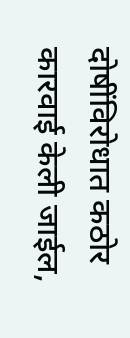दोषींविरोधात कठोर कारवाई केली जाईल,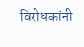विरोधकांनी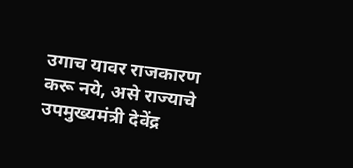उगाच यावर राजकारण करू नये, असे राज्याचे उपमुख्यमंत्री देवेंद्र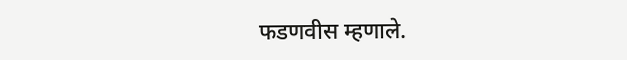फडणवीस म्हणाले.